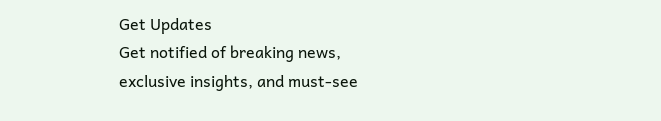Get Updates
Get notified of breaking news, exclusive insights, and must-see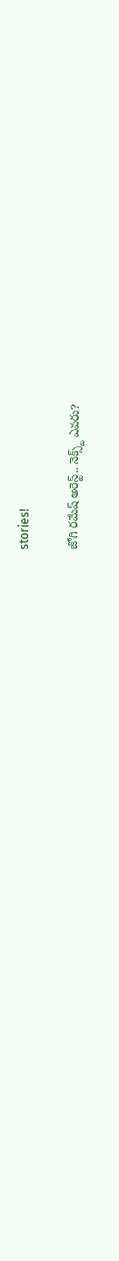stories!

జోగి రమేష్ అరెస్ట్.. నెక్స్ట్ ఎవరు?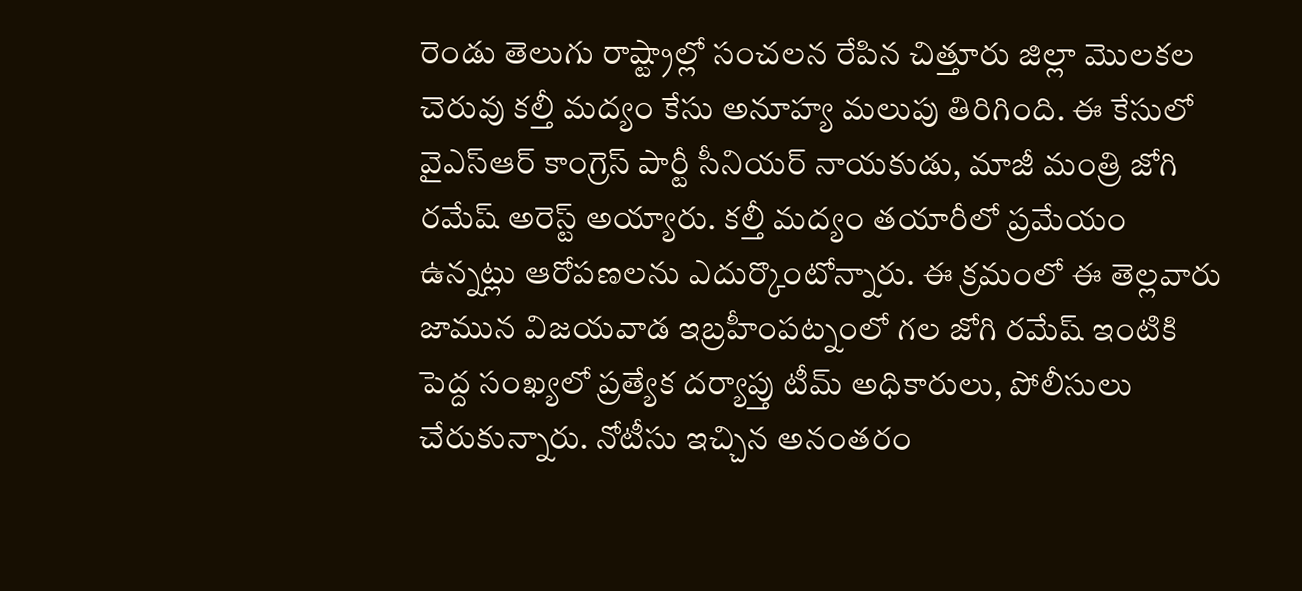రెండు తెలుగు రాష్ట్రాల్లో సంచలన రేపిన చిత్తూరు జిల్లా మొలకల చెరువు కల్తీ మద్యం కేసు అనూహ్య మలుపు తిరిగింది. ఈ కేసులో వైఎస్ఆర్ కాంగ్రెస్ పార్టీ సీనియర్ నాయకుడు, మాజీ మంత్రి జోగి రమేష్ అరెస్ట్ అయ్యారు. కల్తీ మద్యం తయారీలో ప్రమేయం ఉన్నట్లు ఆరోపణలను ఎదుర్కొంటోన్నారు. ఈ క్రమంలో ఈ తెల్లవారు జామున విజయవాడ ఇబ్రహీంపట్నంలో గల జోగి రమేష్ ఇంటికి పెద్ద సంఖ్యలో ప్రత్యేక దర్యాప్తు టీమ్ అధికారులు, పోలీసులు చేరుకున్నారు. నోటీసు ఇచ్చిన అనంతరం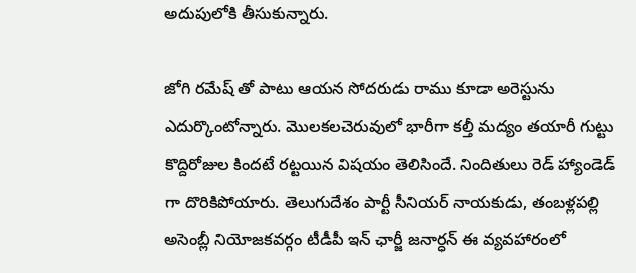అదుపులోకి తీసుకున్నారు.

జోగి రమేష్ తో పాటు ఆయన సోదరుడు రాము కూడా అరెస్టును ఎదుర్కొంటోన్నారు. మొలకలచెరువులో భారీగా కల్తీ మద్యం తయారీ గుట్టు కొద్దిరోజుల కిందటే రట్టయిన విషయం తెలిసిందే. నిందితులు రెడ్ హ్యాండెడ్ గా దొరికిపోయారు. తెలుగుదేశం పార్టీ సీనియర్ నాయకుడు, తంబళ్లపల్లి అసెంబ్లీ నియోజకవర్గం టీడీపీ ఇన్ ఛార్జీ జనార్ధన్ ఈ వ్యవహారంలో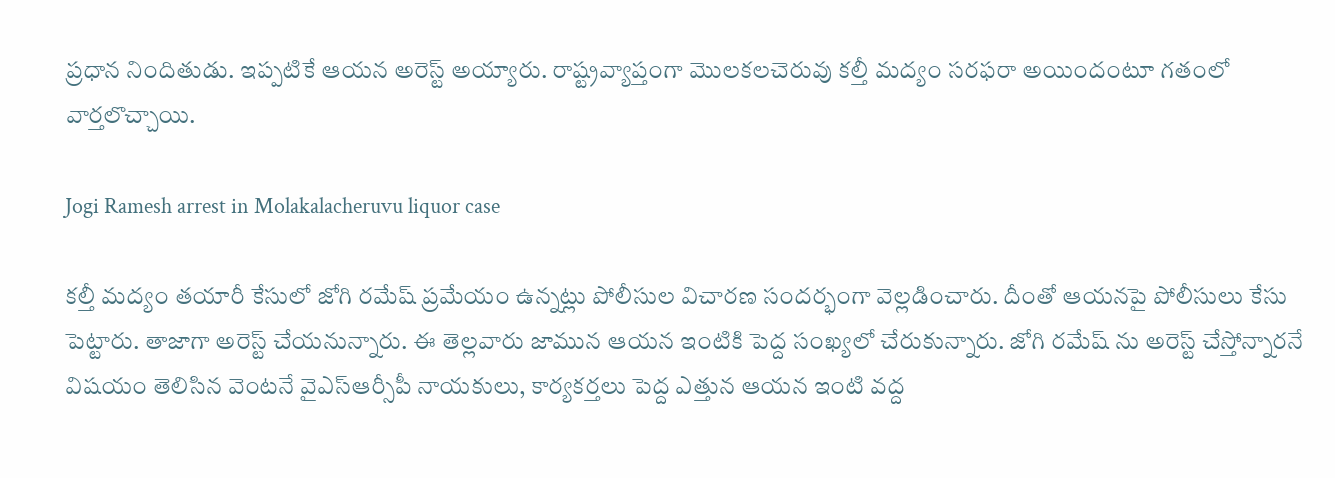ప్రధాన నిందితుడు. ఇప్పటికే ఆయన అరెస్ట్ అయ్యారు. రాష్ట్రవ్యాప్తంగా మొలకలచెరువు కల్తీ మద్యం సరఫరా అయిందంటూ గతంలో వార్తలొచ్చాయి.

Jogi Ramesh arrest in Molakalacheruvu liquor case

కల్తీ మద్యం తయారీ కేసులో జోగి రమేష్ ప్రమేయం ఉన్నట్లు పోలీసుల విచారణ సందర్భంగా వెల్లడించారు. దీంతో ఆయనపై పోలీసులు కేసు పెట్టారు. తాజాగా అరెస్ట్ చేయనున్నారు. ఈ తెల్లవారు జామున ఆయన ఇంటికి పెద్ద సంఖ్యలో చేరుకున్నారు. జోగి రమేష్ ను అరెస్ట్ చేస్తోన్నారనే విషయం తెలిసిన వెంటనే వైఎస్ఆర్సీపీ నాయకులు, కార్యకర్తలు పెద్ద ఎత్తున ఆయన ఇంటి వద్ద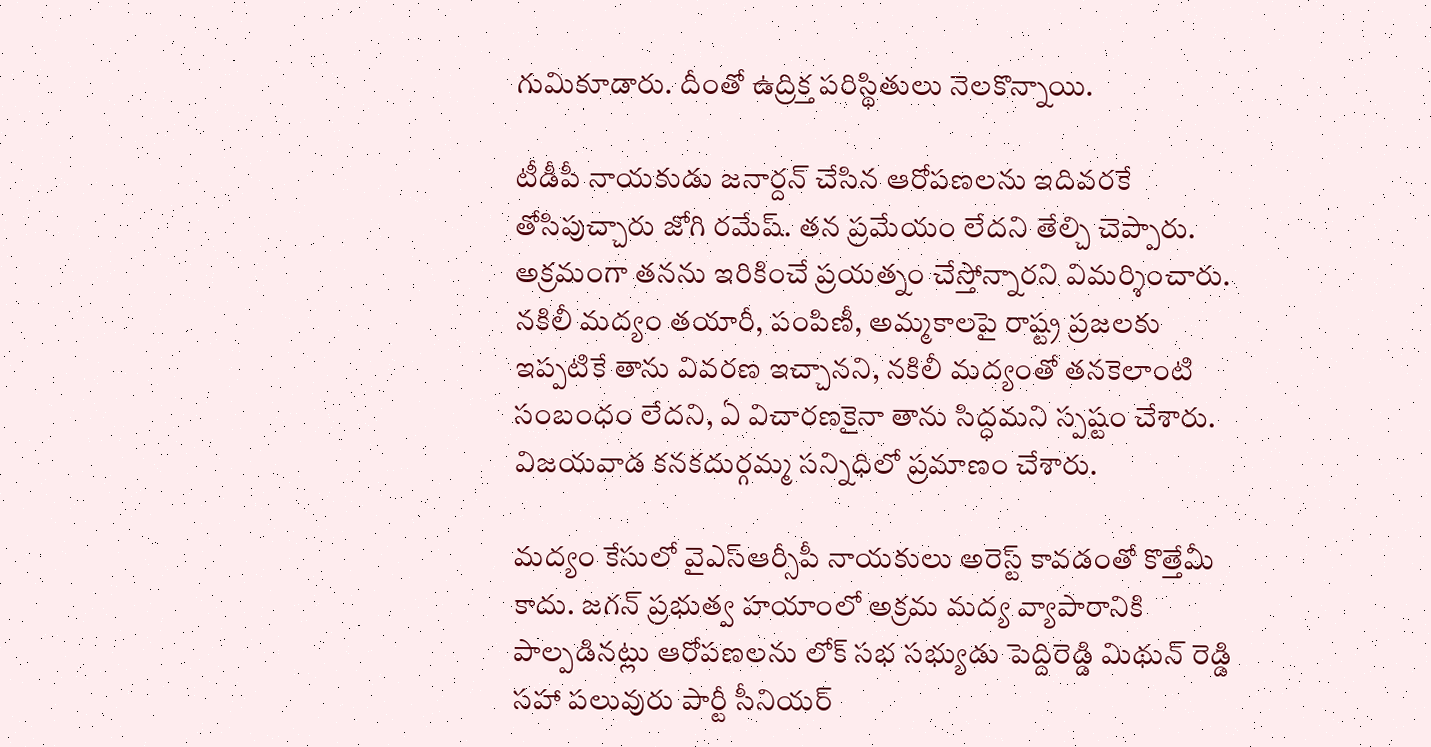గుమికూడారు. దీంతో ఉద్రిక్త పరిస్థితులు నెలకొన్నాయి.

టీడీపీ నాయకుడు జనార్దన్ చేసిన ఆరోపణలను ఇదివరకే తోసిపుచ్చారు జోగి రమేష్. తన ప్రమేయం లేదని తేల్చి చెప్పారు. అక్రమంగా తనను ఇరికించే ప్రయత్నం చేస్తోన్నారని విమర్శించారు. నకిలీ మద్యం తయారీ, పంపిణీ, అమ్మకాలపై రాష్ట్ర ప్రజలకు ఇప్పటికే తాను వివరణ ఇచ్చానని, నకిలీ మద్యంతో తనకెలాంటి సంబంధం లేదని, ఏ విచారణకైనా తాను సిద్ధమని స్పష్టం చేశారు. విజయవాడ కనకదుర్గమ్మ సన్నిధిలో ప్రమాణం చేశారు.

మద్యం కేసులో వైఎస్ఆర్సీపీ నాయకులు అరెస్ట్ కావడంతో కొత్తేమీ కాదు. జగన్ ప్రభుత్వ హయాంలో అక్రమ మద్య వ్యాపారానికి పాల్పడినట్లు ఆరోపణలను లోక్ సభ సభ్యుడు పెద్దిరెడ్డి మిథున్ రెడ్డి సహా పలువురు పార్టీ సీనియర్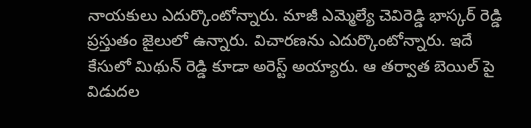నాయకులు ఎదుర్కొంటోన్నారు. మాజీ ఎమ్మెల్యే చెవిరెడ్డి భాస్కర్ రెడ్డి ప్రస్తుతం జైలులో ఉన్నారు. విచారణను ఎదుర్కొంటోన్నారు. ఇదే కేసులో మిథున్ రెడ్డి కూడా అరెస్ట్ అయ్యారు. ఆ తర్వాత బెయిల్ పై విడుదల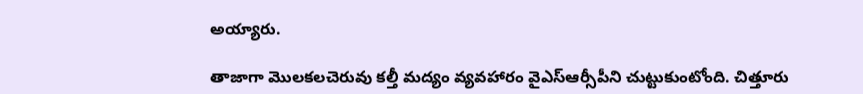అయ్యారు.

తాజాగా మొలకలచెరువు కల్తీ మద్యం వ్యవహారం వైఎస్ఆర్సీపీని చుట్టుకుంటోంది. చిత్తూరు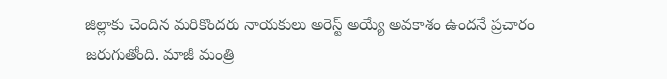జిల్లాకు చెందిన మరికొందరు నాయకులు అరెస్ట్ అయ్యే అవకాశం ఉందనే ప్రచారం జరుగుతోంది. మాజీ మంత్రి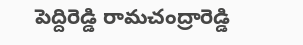పెద్దిరెడ్డి రామచంద్రారెడ్డి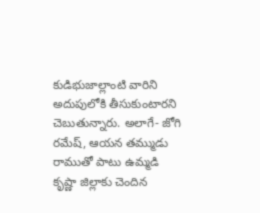కుడిభుజాల్లాంటి వారిని అదుపులోకి తీసుకుంటారని చెబుతున్నారు. అలాగే- జోగి రమేష్, ఆయన తమ్ముడు రాముతో పాటు ఉమ్మడి కృష్ణా జిల్లాకు చెందిన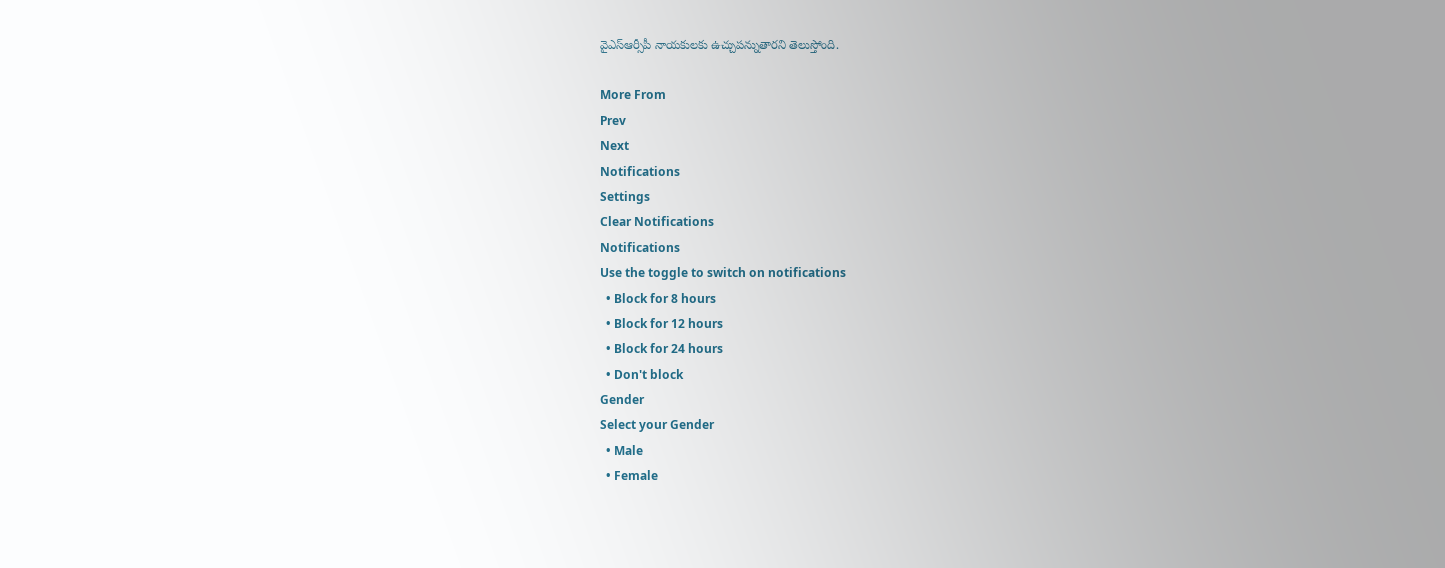వైఎస్ఆర్సీపీ నాయకులకు ఉచ్చుపన్నుతారని తెలుస్తోంది.

More From
Prev
Next
Notifications
Settings
Clear Notifications
Notifications
Use the toggle to switch on notifications
  • Block for 8 hours
  • Block for 12 hours
  • Block for 24 hours
  • Don't block
Gender
Select your Gender
  • Male
  • Female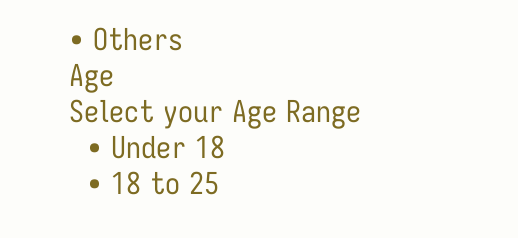• Others
Age
Select your Age Range
  • Under 18
  • 18 to 25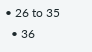• 26 to 35
  • 36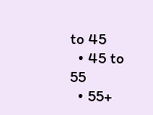to 45
  • 45 to 55
  • 55+